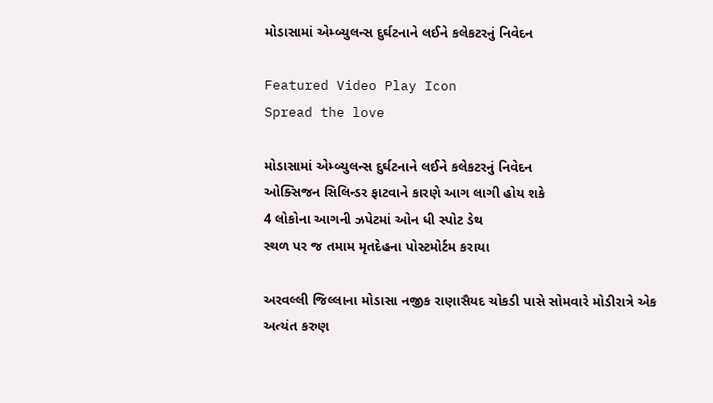મોડાસામાં એમ્બ્યુલન્સ દુર્ઘટનાને લઈને કલેકટરનું નિવેદન

Featured Video Play Icon
Spread the love

મોડાસામાં એમ્બ્યુલન્સ દુર્ઘટનાને લઈને કલેકટરનું નિવેદન
ઓક્સિજન સિલિન્ડર ફાટવાને કારણે આગ લાગી હોય શકે
4 લોકોના આગની ઝપેટમાં ઓન ધી સ્પોટ ડેથ
સ્થળ પર જ તમામ મૃતદેહના પોસ્ટમોર્ટમ કરાયા

અરવલ્લી જિલ્લાના મોડાસા નજીક રાણાસૈયદ ચોકડી પાસે સોમવારે મોડીરાત્રે એક અત્યંત કરુણ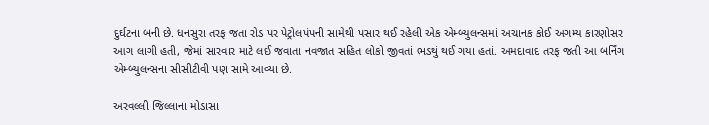દુર્ઘટના બની છે. ધનસુરા તરફ જતા રોડ પર પેટ્રોલપંપની સામેથી પસાર થઈ રહેલી એક એમ્બ્યુલન્સમાં અચાનક કોઈ અગમ્ય કારણોસર આગ લાગી હતી, જેમાં સારવાર માટે લઈ જવાતા નવજાત સહિત લોકો જીવતાં ભડથું થઈ ગયા હતાં. અમદાવાદ તરફ જતી આ બર્નિંગ એમ્બ્યુલન્સના સીસીટીવી પણ સામે આવ્યા છે.

અરવલ્લી જિલ્લાના મોડાસા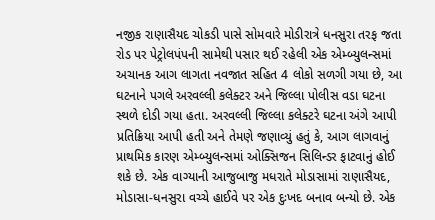નજીક રાણાસૈયદ ચોકડી પાસે સોમવારે મોડીરાત્રે ધનસુરા તરફ જતા રોડ પર પેટ્રોલપંપની સામેથી પસાર થઈ રહેલી એક એમ્બ્યુલન્સમાં અચાનક આગ લાગતા નવજાત સહિત 4 લોકો સળગી ગયા છે, આ ઘટનાને પગલે અરવલ્લી કલેક્ટર અને જિલ્લા પોલીસ વડા ઘટના સ્થળે દોડી ગયા હતા. અરવલ્લી જિલ્લા કલેક્ટરે ઘટના અંગે આપી પ્રતિક્રિયા આપી હતી અને તેમણે જણાવ્યું હતું કે, આગ લાગવાનું પ્રાથમિક કારણ એમ્બ્યુલન્સમાં ઓક્સિજન સિલિન્ડર ફાટવાનું હોઈ શકે છે. એક વાગ્યાની આજુબાજુ મધરાતે મોડાસામાં રાણાસૈયદ, મોડાસા-ધનસુરા વચ્ચે હાઈવે પર એક દુઃખદ બનાવ બન્યો છે. એક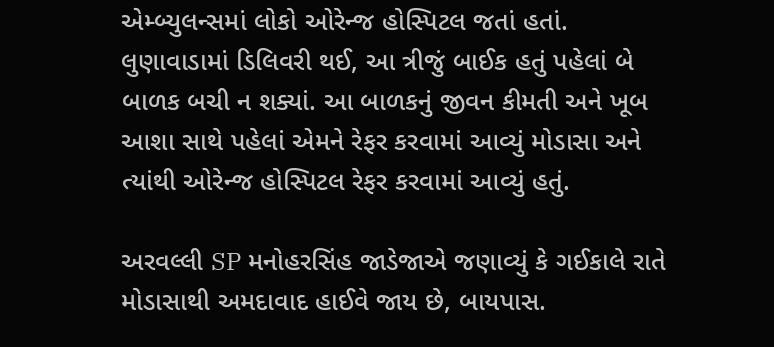એમ્બ્યુલન્સમાં લોકો ઓરેન્જ હોસ્પિટલ જતાં હતાં. લુણાવાડામાં ડિલિવરી થઈ, આ ત્રીજું બાઈક હતું પહેલાં બે બાળક બચી ન શક્યાં. આ બાળકનું જીવન કીમતી અને ખૂબ આશા સાથે પહેલાં એમને રેફર કરવામાં આવ્યું મોડાસા અને ત્યાંથી ઓરેન્જ હોસ્પિટલ રેફર કરવામાં આવ્યું હતું.

અરવલ્લી SP મનોહરસિંહ જાડેજાએ જણાવ્યું કે ગઈકાલે રાતે મોડાસાથી અમદાવાદ હાઈવે જાય છે, બાયપાસ.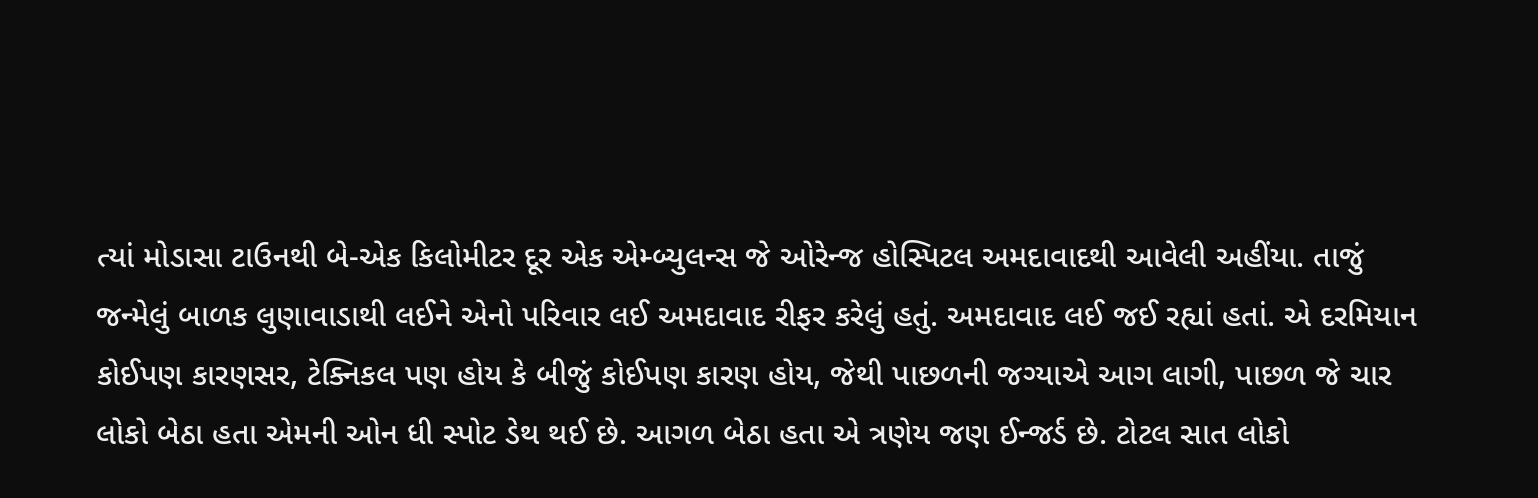ત્યાં મોડાસા ટાઉનથી બે-એક કિલોમીટર દૂર એક એમ્બ્યુલન્સ જે ઓરેન્જ હોસ્પિટલ અમદાવાદથી આવેલી અહીંયા. તાજું જન્મેલું બાળક લુણાવાડાથી લઈને એનો પરિવાર લઈ અમદાવાદ રીફર કરેલું હતું. અમદાવાદ લઈ જઈ રહ્યાં હતાં. એ દરમિયાન કોઈપણ કારણસર, ટેક્નિકલ પણ હોય કે બીજું કોઈપણ કારણ હોય, જેથી પાછળની જગ્યાએ આગ લાગી, પાછળ જે ચાર લોકો બેઠા હતા એમની ઓન ધી સ્પોટ ડેથ થઈ છે. આગળ બેઠા હતા એ ત્રણેય જણ ઈન્જર્ડ છે. ટોટલ સાત લોકો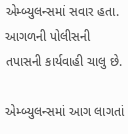એમ્બ્યુલન્સમાં સવાર હતા. આગળની પોલીસની તપાસની કાર્યવાહી ચાલુ છે.

એમ્બ્યુલન્સમાં આગ લાગતાં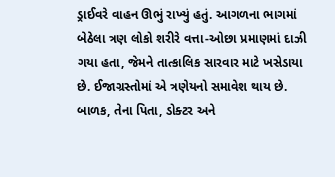ડ્રાઈવરે વાહન ઊભું રાખ્યું હતું. આગળના ભાગમાં બેઠેલા ત્રણ લોકો શરીરે વત્તા-ઓછા પ્રમાણમાં દાઝી ગયા હતા, જેમને તાત્કાલિક સારવાર માટે ખસેડાયા છે. ઈજાગ્રસ્તોમાં એ ત્રણેયનો સમાવેશ થાય છે. બાળક, તેના પિતા, ડોક્ટર અને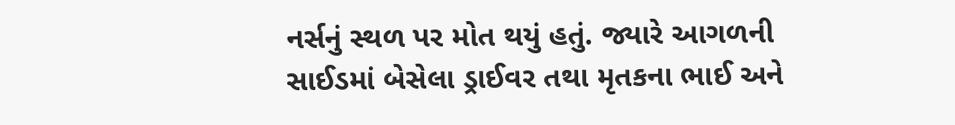નર્સનું સ્થળ પર મોત થયું હતું. જ્યારે આગળની સાઈડમાં બેસેલા ડ્રાઈવર તથા મૃતકના ભાઈ અને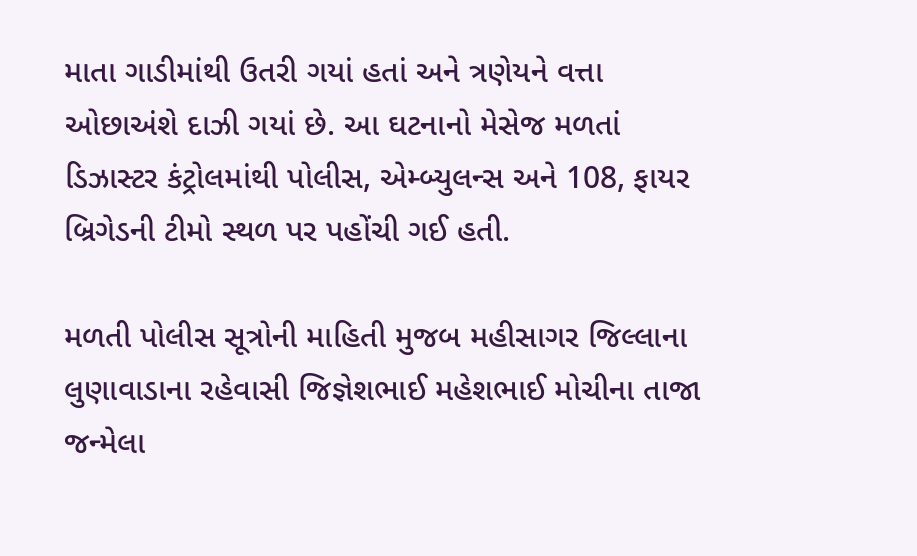માતા ગાડીમાંથી ઉતરી ગયાં હતાં અને ત્રણેયને વત્તા ઓછાઅંશે દાઝી ગયાં છે. આ ઘટનાનો મેસેજ મળતાં ડિઝાસ્ટર કંટ્રોલમાંથી પોલીસ, એમ્બ્યુલન્સ અને 108, ફાયર બ્રિગેડની ટીમો સ્થળ પર પહોંચી ગઈ હતી.

મળતી પોલીસ સૂત્રોની માહિતી મુજબ મહીસાગર જિલ્લાના લુણાવાડાના રહેવાસી જિજ્ઞેશભાઈ મહેશભાઈ મોચીના તાજા જન્મેલા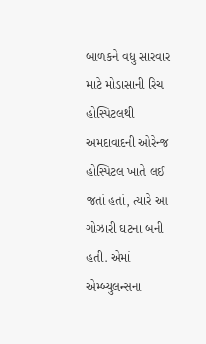બાળકને વધુ સારવાર માટે મોડાસાની રિચ હોસ્પિટલથી અમદાવાદની ઓરેન્જ હોસ્પિટલ ખાતે લઈ જતાં હતાં, ત્યારે આ ગોઝારી ઘટના બની હતી. એમાં એમ્બ્યુલન્સના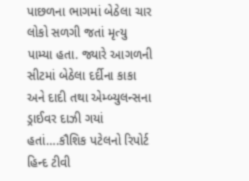પાછળના ભાગમાં બેઠેલા ચાર લોકો સળગી જતાં મૃત્યુ પામ્યા હતા. જ્યારે આગળની સીટમાં બેઠેલા દર્દીના કાકા અને દાદી તથા એમ્બ્યુલન્સના ડ્રાઈવર દાઝી ગયાં હતાં….કૌશિક પટેલનો રિપોર્ટ હિન્દ ટીવી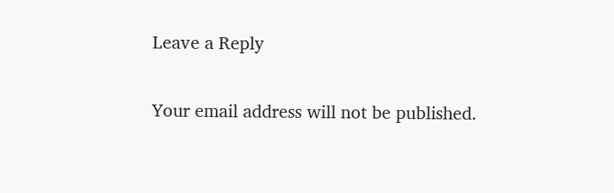Leave a Reply

Your email address will not be published.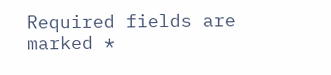Required fields are marked *